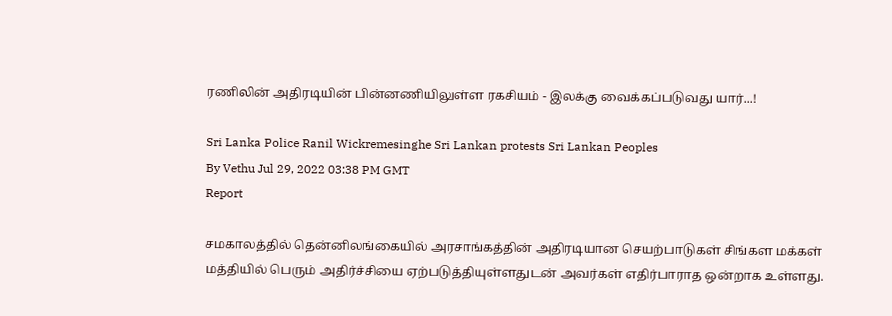ரணிலின் அதிரடியின் பின்னணியிலுள்ள ரகசியம் - இலக்கு வைக்கப்படுவது யார்...!

Sri Lanka Police Ranil Wickremesinghe Sri Lankan protests Sri Lankan Peoples
By Vethu Jul 29, 2022 03:38 PM GMT
Report

சமகாலத்தில் தென்னிலங்கையில் அரசாங்கத்தின் அதிரடியான செயற்பாடுகள் சிங்கள மக்கள் மத்தியில் பெரும் அதிர்ச்சியை ஏற்படுத்தியுள்ளதுடன் அவர்கள் எதிர்பாராத ஒன்றாக உள்ளது.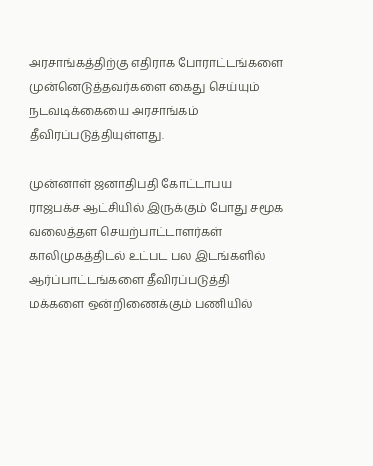அரசாங்கத்திற்கு எதிராக போராட்டங்களை முன்னெடுத்தவர்களை கைது செய்யும் நடவடிக்கையை அரசாங்கம் தீவிரப்படுத்தியுள்ளது.

முன்னாள் ஜனாதிபதி கோட்டாபய ராஜபக்ச ஆட்சியில் இருக்கும் போது சமூக வலைத்தள செயற்பாட்டாளர்கள் காலிமுகத்திடல் உட்பட பல இடங்களில் ஆர்ப்பாட்டங்களை தீவிரப்படுத்தி மக்களை ஒன்றிணைக்கும் பணியில்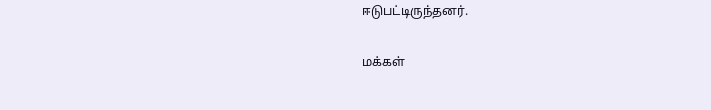ஈடுபட்டிருந்தனர்.

மக்கள்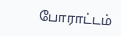போராட்டம்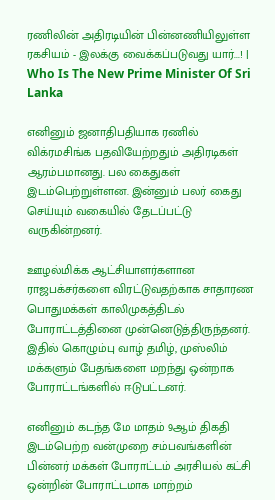ரணிலின் அதிரடியின் பின்னணியிலுள்ள ரகசியம் - இலக்கு வைக்கப்படுவது யார்...! | Who Is The New Prime Minister Of Sri Lanka

எனினும் ஜனாதிபதியாக ரணில் விக்ரமசிங்க பதவியேற்றதும் அதிரடிகள் ஆரம்பமானது. பல கைதுகள் இடம்பெற்றுள்ளன. இன்னும் பலர் கைது செய்யும் வகையில் தேடப்பட்டு வருகின்றனர்.

ஊழல்மிக்க ஆட்சியாளர்களான ராஜபக்சர்களை விரட்டுவதற்காக சாதாரண பொதுமக்கள் காலிமுகத்திடல் போராட்டத்தினை முன்னெடுத்திருந்தனர். இதில் கொழும்பு வாழ் தமிழ், முஸ்லிம் மக்களும் பேதங்களை மறந்து ஒன்றாக போராட்டங்களில் ஈடுபட்டனர்.

எனினும் கடந்த மே மாதம் 9ஆம் திகதி இடம்பெற்ற வன்முறை சம்பவங்களின் பின்னர் மக்கள் போராட்டம் அரசியல் கட்சி ஒன்றின் போராட்டமாக மாற்றம்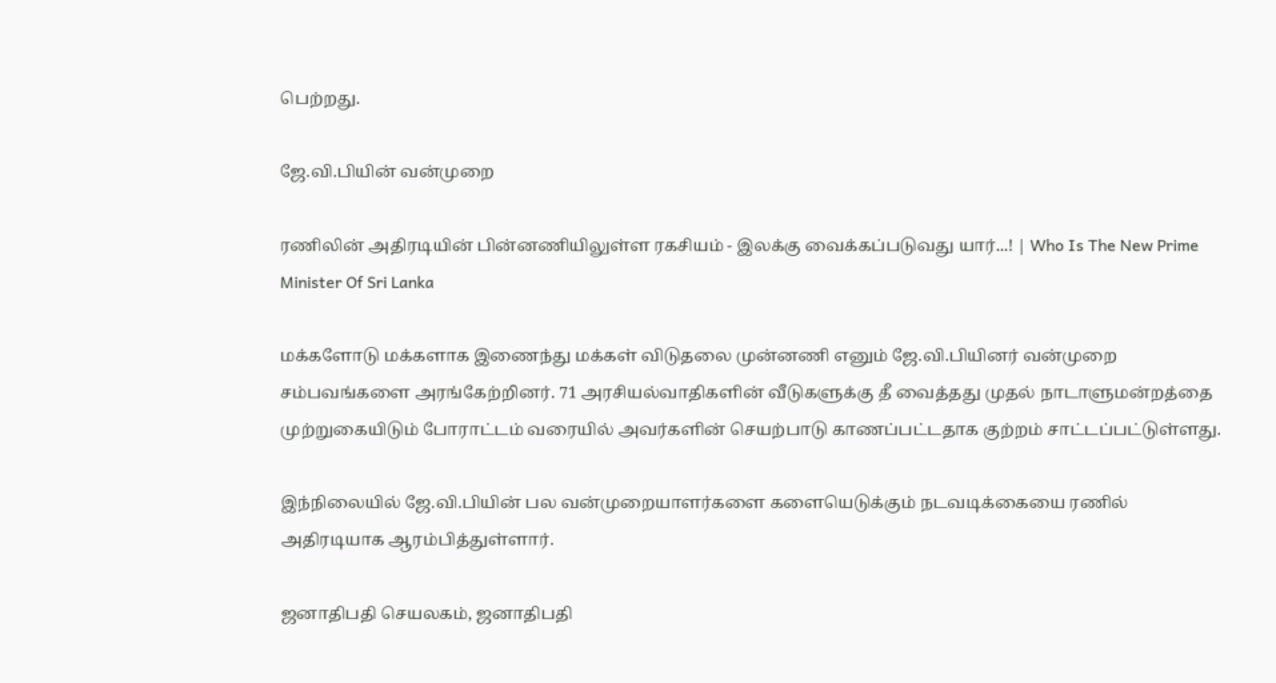பெற்றது.

ஜே.வி.பியின் வன்முறை

ரணிலின் அதிரடியின் பின்னணியிலுள்ள ரகசியம் - இலக்கு வைக்கப்படுவது யார்...! | Who Is The New Prime Minister Of Sri Lanka

மக்களோடு மக்களாக இணைந்து மக்கள் விடுதலை முன்னணி எனும் ஜே.வி.பியினர் வன்முறை சம்பவங்களை அரங்கேற்றினர். 71 அரசியல்வாதிகளின் வீடுகளுக்கு தீ வைத்தது முதல் நாடாளுமன்றத்தை முற்றுகையிடும் போராட்டம் வரையில் அவர்களின் செயற்பாடு காணப்பட்டதாக குற்றம் சாட்டப்பட்டுள்ளது.

இந்நிலையில் ஜே.வி.பியின் பல வன்முறையாளர்களை களையெடுக்கும் நடவடிக்கையை ரணில் அதிரடியாக ஆரம்பித்துள்ளார்.

ஜனாதிபதி செயலகம், ஜனாதிபதி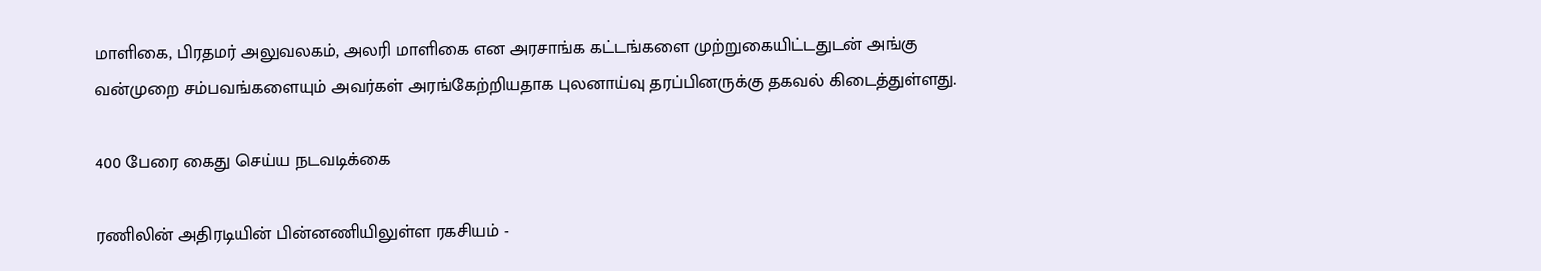மாளிகை, பிரதமர் அலுவலகம், அலரி மாளிகை என அரசாங்க கட்டங்களை முற்றுகையிட்டதுடன் அங்கு வன்முறை சம்பவங்களையும் அவர்கள் அரங்கேற்றியதாக புலனாய்வு தரப்பினருக்கு தகவல் கிடைத்துள்ளது.

400 பேரை கைது செய்ய நடவடிக்கை

ரணிலின் அதிரடியின் பின்னணியிலுள்ள ரகசியம் -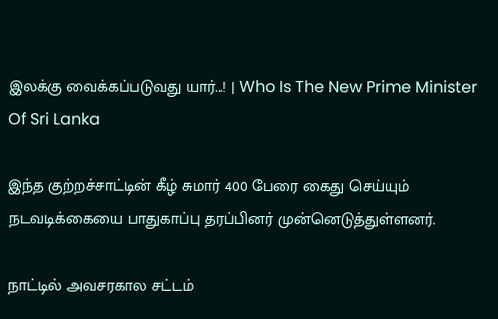இலக்கு வைக்கப்படுவது யார்...! | Who Is The New Prime Minister Of Sri Lanka

இந்த குற்றச்சாட்டின் கீழ் சுமார் 400 பேரை கைது செய்யும் நடவடிக்கையை பாதுகாப்பு தரப்பினர் முன்னெடுத்துள்ளனர்.

நாட்டில் அவசரகால சட்டம்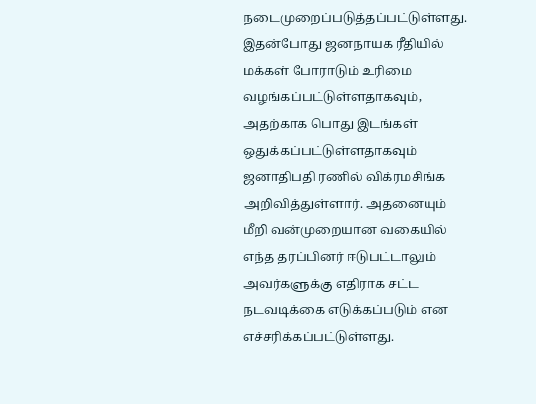நடைமுறைப்படுத்தப்பட்டுள்ளது. இதன்போது ஜனநாயக ரீதியில் மக்கள் போராடும் உரிமை வழங்கப்பட்டுள்ளதாகவும், அதற்காக பொது இடங்கள் ஒதுக்கப்பட்டுள்ளதாகவும் ஜனாதிபதி ரணில் விக்ரமசிங்க அறிவித்துள்ளார். அதனையும் மீறி வன்முறையான வகையில் எந்த தரப்பினர் ஈடுபட்டாலும் அவர்களுக்கு எதிராக சட்ட நடவடிக்கை எடுக்கப்படும் என எச்சரிக்கப்பட்டுள்ளது.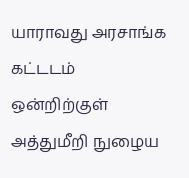யாராவது அரசாங்க கட்டடம் ஒன்றிற்குள் அத்துமீறி நுழைய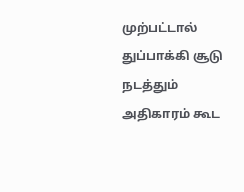முற்பட்டால் துப்பாக்கி சூடு நடத்தும் அதிகாரம் கூட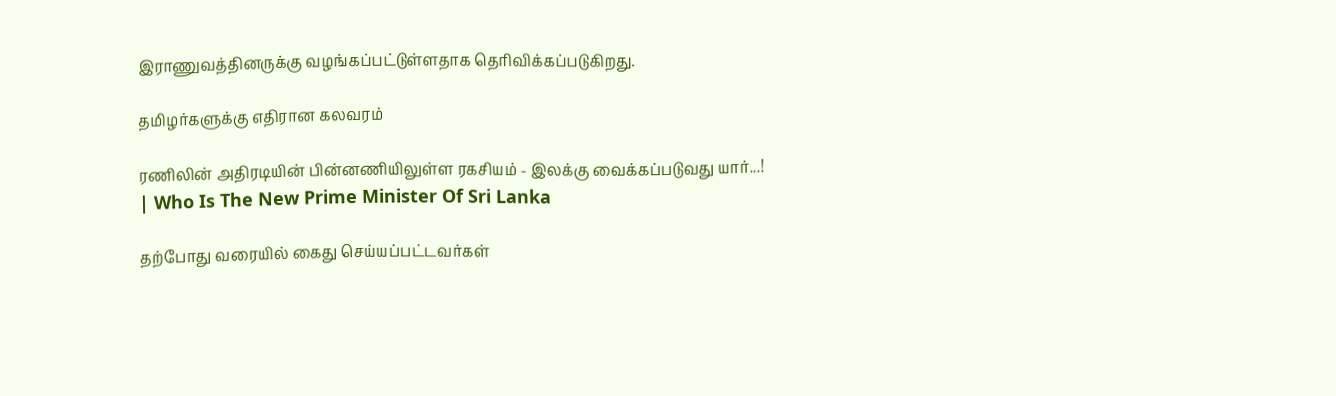இராணுவத்தினருக்கு வழங்கப்பட்டுள்ளதாக தெரிவிக்கப்படுகிறது.

தமிழர்களுக்கு எதிரான கலவரம்

ரணிலின் அதிரடியின் பின்னணியிலுள்ள ரகசியம் - இலக்கு வைக்கப்படுவது யார்...! | Who Is The New Prime Minister Of Sri Lanka

தற்போது வரையில் கைது செய்யப்பட்டவர்கள்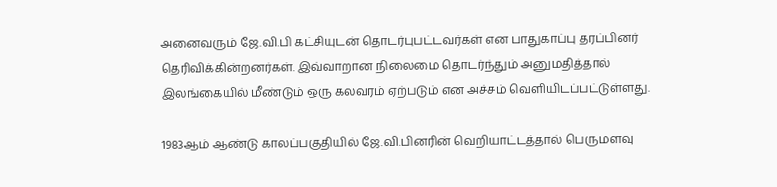அனைவரும் ஜே.வி.பி கட்சியுடன் தொடர்புபட்டவர்கள் என பாதுகாப்பு தரப்பினர் தெரிவிக்கின்றனர்கள். இவ்வாறான நிலைமை தொடர்ந்தும் அனுமதித்தால் இலங்கையில் மீண்டும் ஒரு கலவரம் ஏற்படும் என அச்சம் வெளியிடப்பட்டுள்ளது.

1983ஆம் ஆண்டு காலப்பகுதியில் ஜே.வி.பினரின் வெறியாட்டத்தால் பெருமளவு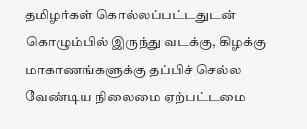தமிழர்கள் கொல்லப்பட்டதுடன் கொழும்பில் இருந்து வடக்கு, கிழக்கு மாகாணங்களுக்கு தப்பிச் செல்ல வேண்டிய நிலைமை ஏற்பட்டமை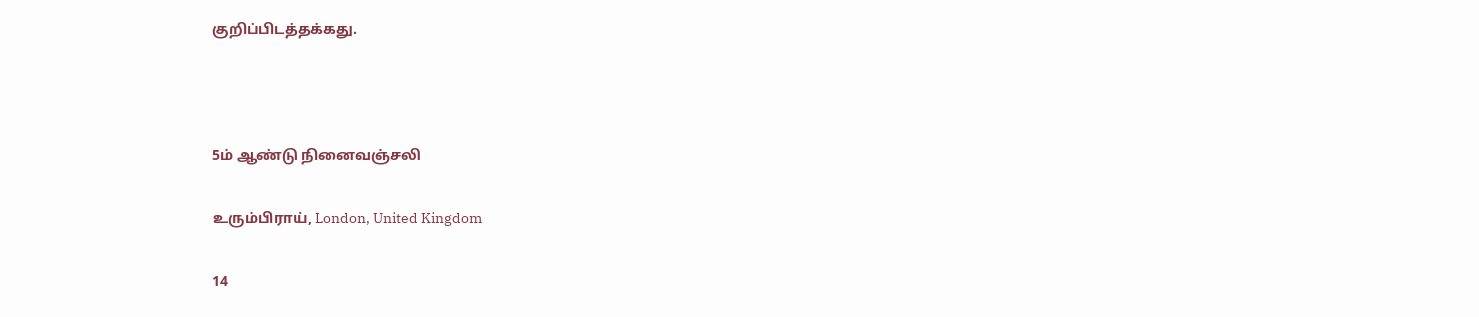குறிப்பிடத்தக்கது.



5ம் ஆண்டு நினைவஞ்சலி

உரும்பிராய், London, United Kingdom

14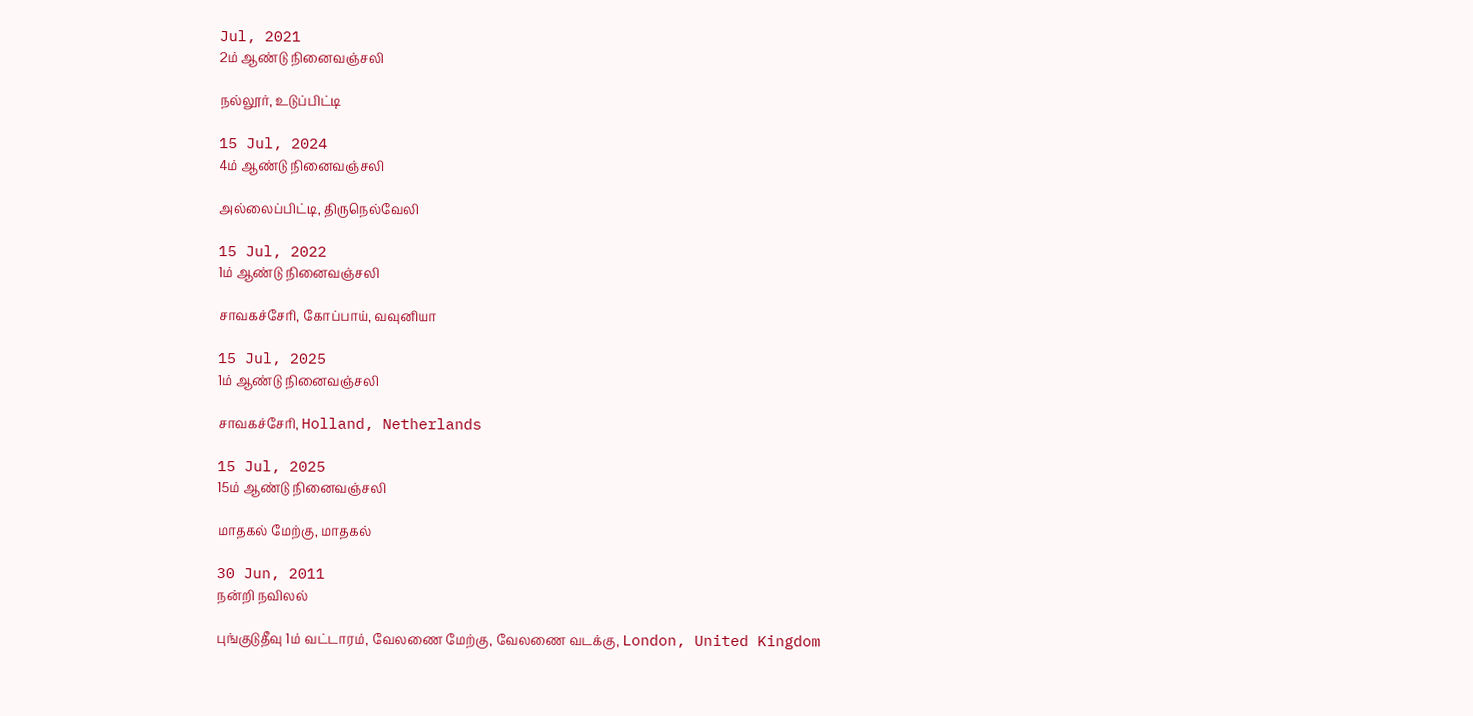Jul, 2021
2ம் ஆண்டு நினைவஞ்சலி

நல்லூர், உடுப்பிட்டி

15 Jul, 2024
4ம் ஆண்டு நினைவஞ்சலி

அல்லைப்பிட்டி, திருநெல்வேலி

15 Jul, 2022
1ம் ஆண்டு நினைவஞ்சலி

சாவகச்சேரி, கோப்பாய், வவுனியா

15 Jul, 2025
1ம் ஆண்டு நினைவஞ்சலி

சாவகச்சேரி, Holland, Netherlands

15 Jul, 2025
15ம் ஆண்டு நினைவஞ்சலி

மாதகல் மேற்கு, மாதகல்

30 Jun, 2011
நன்றி நவிலல்

புங்குடுதீவு 1ம் வட்டாரம், வேலணை மேற்கு, வேலணை வடக்கு, London, United Kingdom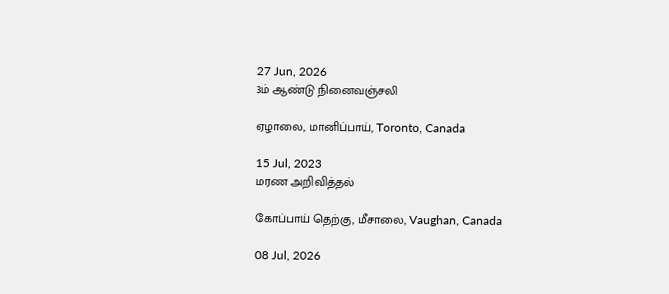27 Jun, 2026
3ம் ஆண்டு நினைவஞ்சலி

ஏழாலை, மானிப்பாய், Toronto, Canada

15 Jul, 2023
மரண அறிவித்தல்

கோப்பாய் தெற்கு, மீசாலை, Vaughan, Canada

08 Jul, 2026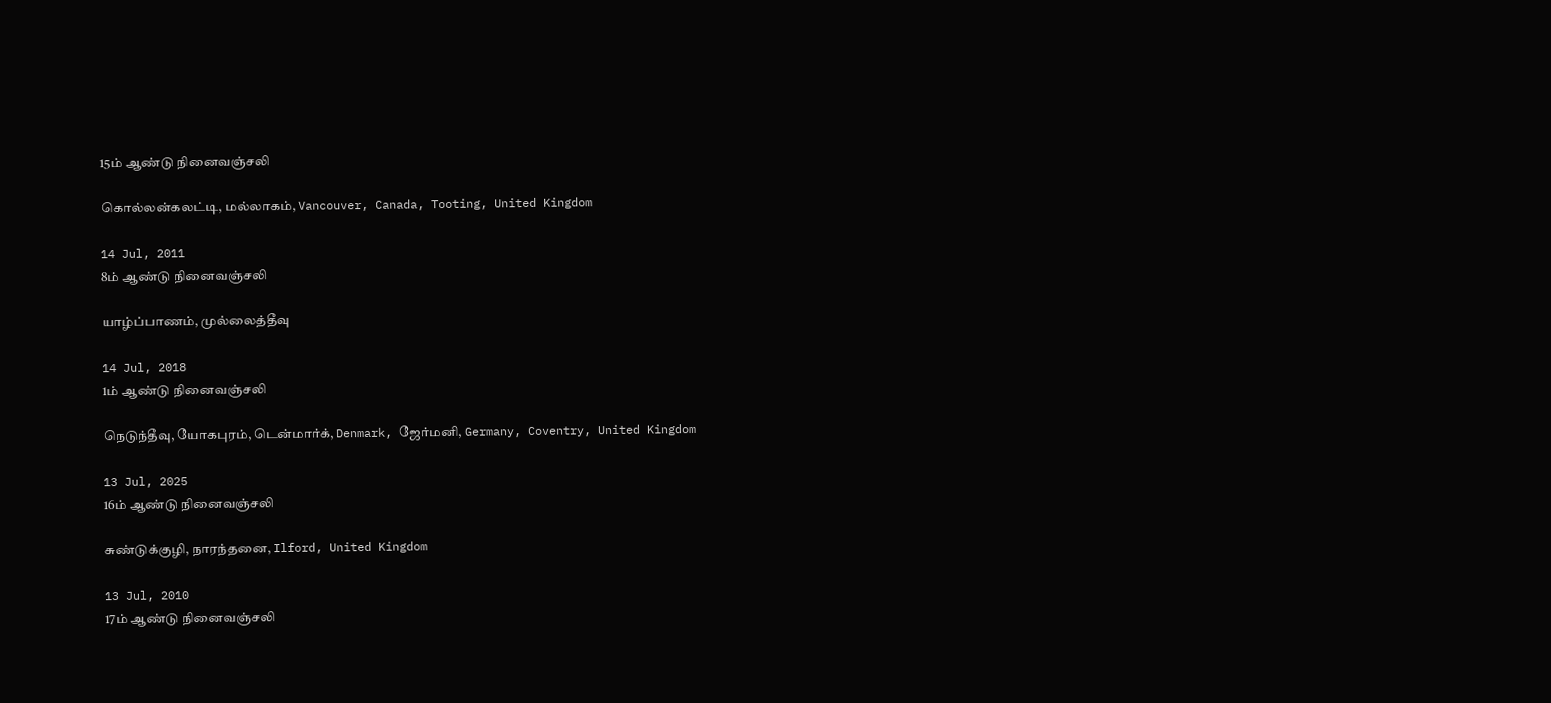15ம் ஆண்டு நினைவஞ்சலி

கொல்லன்கலட்டி, மல்லாகம், Vancouver, Canada, Tooting, United Kingdom

14 Jul, 2011
8ம் ஆண்டு நினைவஞ்சலி

யாழ்ப்பாணம், முல்லைத்தீவு

14 Jul, 2018
1ம் ஆண்டு நினைவஞ்சலி

நெடுந்தீவு, யோகபுரம், டென்மார்க், Denmark, ஜேர்மனி, Germany, Coventry, United Kingdom

13 Jul, 2025
16ம் ஆண்டு நினைவஞ்சலி

சுண்டுக்குழி, நாரந்தனை, Ilford, United Kingdom

13 Jul, 2010
17ம் ஆண்டு நினைவஞ்சலி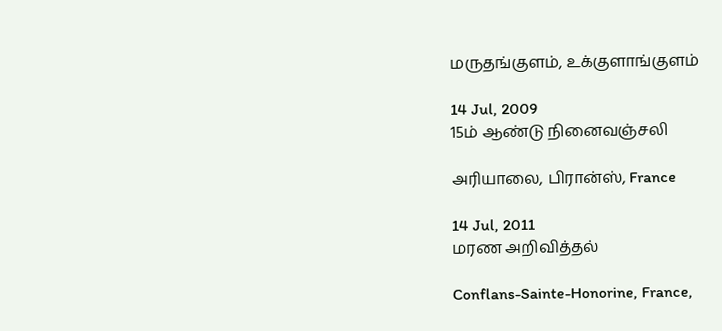மருதங்குளம், உக்குளாங்குளம்

14 Jul, 2009
15ம் ஆண்டு நினைவஞ்சலி

அரியாலை, பிரான்ஸ், France

14 Jul, 2011
மரண அறிவித்தல்

Conflans-Sainte-Honorine, France,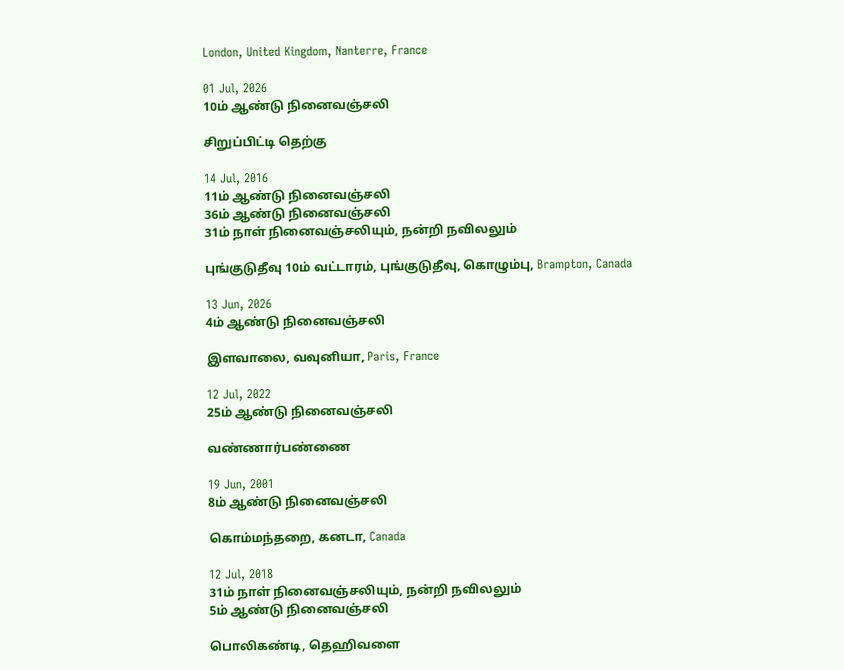London, United Kingdom, Nanterre, France

01 Jul, 2026
10ம் ஆண்டு நினைவஞ்சலி

சிறுப்பிட்டி தெற்கு

14 Jul, 2016
11ம் ஆண்டு நினைவஞ்சலி
36ம் ஆண்டு நினைவஞ்சலி
31ம் நாள் நினைவஞ்சலியும், நன்றி நவிலலும்

புங்குடுதீவு 10ம் வட்டாரம், புங்குடுதீவு, கொழும்பு, Brampton, Canada

13 Jun, 2026
4ம் ஆண்டு நினைவஞ்சலி

இளவாலை, வவுனியா, Paris, France

12 Jul, 2022
25ம் ஆண்டு நினைவஞ்சலி

வண்ணார்பண்ணை

19 Jun, 2001
8ம் ஆண்டு நினைவஞ்சலி

கொம்மந்தறை, கனடா, Canada

12 Jul, 2018
31ம் நாள் நினைவஞ்சலியும், நன்றி நவிலலும்
5ம் ஆண்டு நினைவஞ்சலி

பொலிகண்டி, தெஹிவளை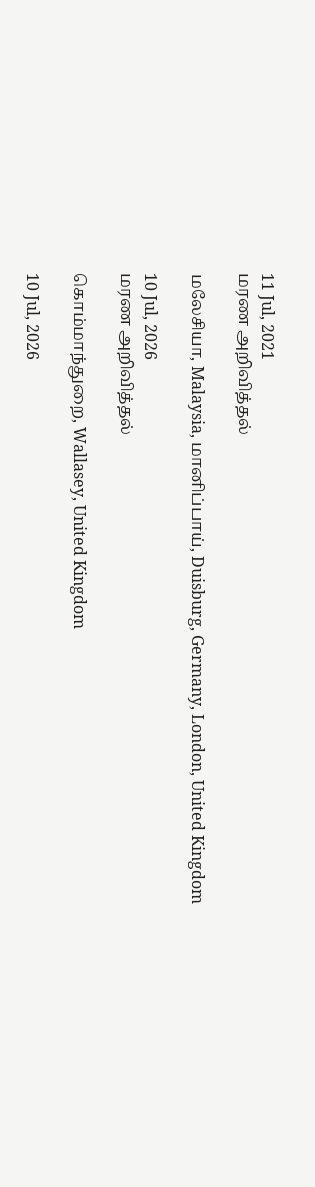11 Jul, 2021
மரண அறிவித்தல்

மலேசியா, Malaysia, மானிப்பாய், Duisburg, Germany, London, United Kingdom

10 Jul, 2026
மரண அறிவித்தல்

கொம்மாந்துறை, Wallasey, United Kingdom

10 Jul, 2026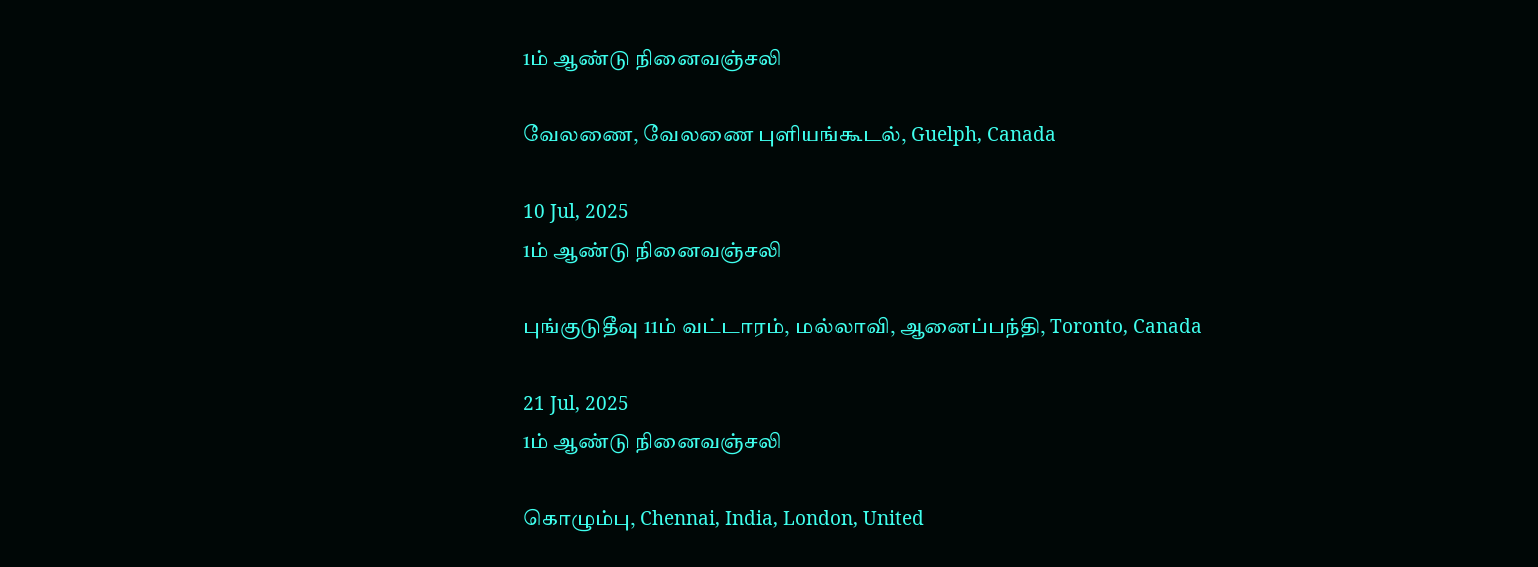1ம் ஆண்டு நினைவஞ்சலி

வேலணை, வேலணை புளியங்கூடல், Guelph, Canada

10 Jul, 2025
1ம் ஆண்டு நினைவஞ்சலி

புங்குடுதீவு 11ம் வட்டாரம், மல்லாவி, ஆனைப்பந்தி, Toronto, Canada

21 Jul, 2025
1ம் ஆண்டு நினைவஞ்சலி

கொழும்பு, Chennai, India, London, United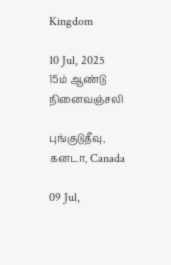Kingdom

10 Jul, 2025
15ம் ஆண்டு நினைவஞ்சலி

புங்குடுதீவு, கனடா, Canada

09 Jul,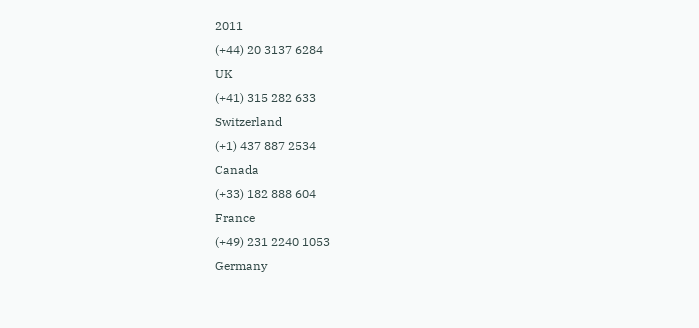2011
(+44) 20 3137 6284
UK
(+41) 315 282 633
Switzerland
(+1) 437 887 2534
Canada
(+33) 182 888 604
France
(+49) 231 2240 1053
Germany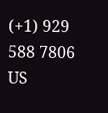(+1) 929 588 7806
US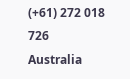(+61) 272 018 726
Australia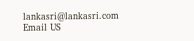lankasri@lankasri.com
Email US